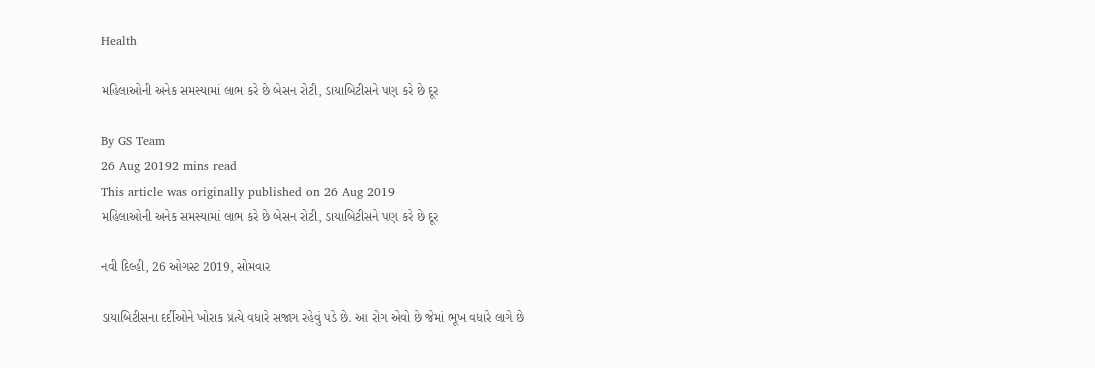Health

મહિલાઓની અનેક સમસ્યામાં લાભ કરે છે બેસન રોટી, ડાયાબિટીસને પણ કરે છે દૂર

By GS Team
26 Aug 20192 mins read
This article was originally published on 26 Aug 2019
મહિલાઓની અનેક સમસ્યામાં લાભ કરે છે બેસન રોટી, ડાયાબિટીસને પણ કરે છે દૂર

નવી દિલ્હી, 26 ઓગસ્ટ 2019, સોમવાર

ડાયાબિટીસના દર્દીઓને ખોરાક પ્રત્યે વધારે સજાગ રહેવું પડે છે. આ રોગ એવો છે જેમાં ભૂખ વધારે લાગે છે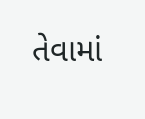તેવામાં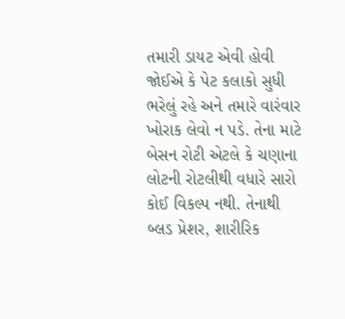તમારી ડાયટ એવી હોવી જોઈએ કે પેટ કલાકો સુધી ભરેલું રહે અને તમારે વારંવાર ખોરાક લેવો ન પડે. તેના માટે બેસન રોટી એટલે કે ચણાના લોટની રોટલીથી વધારે સારો કોઈ વિકલ્પ નથી. તેનાથી બ્લડ પ્રેશર, શારીરિક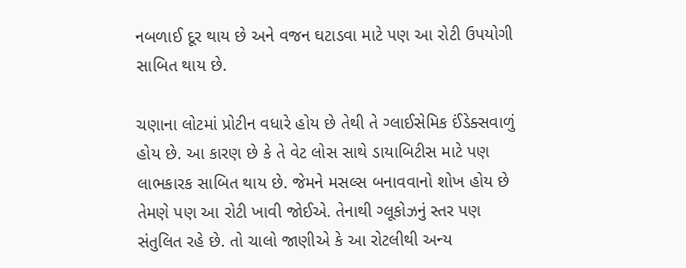નબળાઈ દૂર થાય છે અને વજન ઘટાડવા માટે પણ આ રોટી ઉપયોગી સાબિત થાય છે.

ચણાના લોટમાં પ્રોટીન વધારે હોય છે તેથી તે ગ્લાઈસેમિક ઈંડેક્સવાળું હોય છે. આ કારણ છે કે તે વેટ લોસ સાથે ડાયાબિટીસ માટે પણ લાભકારક સાબિત થાય છે. જેમને મસલ્સ બનાવવાનો શોખ હોય છે તેમણે પણ આ રોટી ખાવી જોઈએ. તેનાથી ગ્લૂકોઝનું સ્તર પણ સંતુલિત રહે છે. તો ચાલો જાણીએ કે આ રોટલીથી અન્ય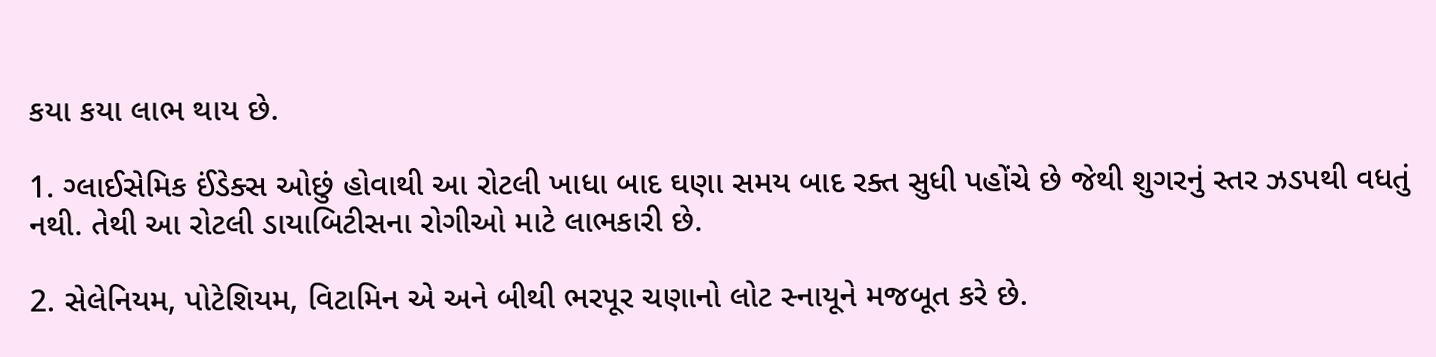કયા કયા લાભ થાય છે.

1. ગ્લાઈસેમિક ઈંડેક્સ ઓછું હોવાથી આ રોટલી ખાધા બાદ ઘણા સમય બાદ રક્ત સુધી પહોંચે છે જેથી શુગરનું સ્તર ઝડપથી વધતું નથી. તેથી આ રોટલી ડાયાબિટીસના રોગીઓ માટે લાભકારી છે.

2. સેલેનિયમ, પોટેશિયમ, વિટામિન એ અને બીથી ભરપૂર ચણાનો લોટ સ્નાયૂને મજબૂત કરે છે.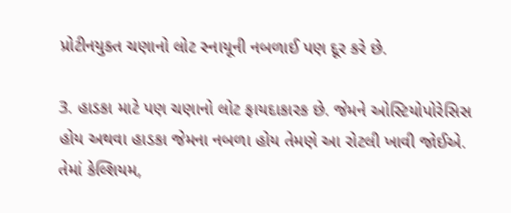પ્રોટીનયુક્ત ચણાનો લોટ સ્નાયૂની નબળાઈ પણ દૂર કરે છે.

3. હાડકા માટે પણ ચણાનો લોટ ફાયદાકારક છે. જેમને ઓસ્ટિયોપોરેસિસ હોય અથવા હાડકા જેમના નબળા હોય તેમણે આ રોટલી ખાવી જોઈએ. તેમાં કેલ્શિયમ,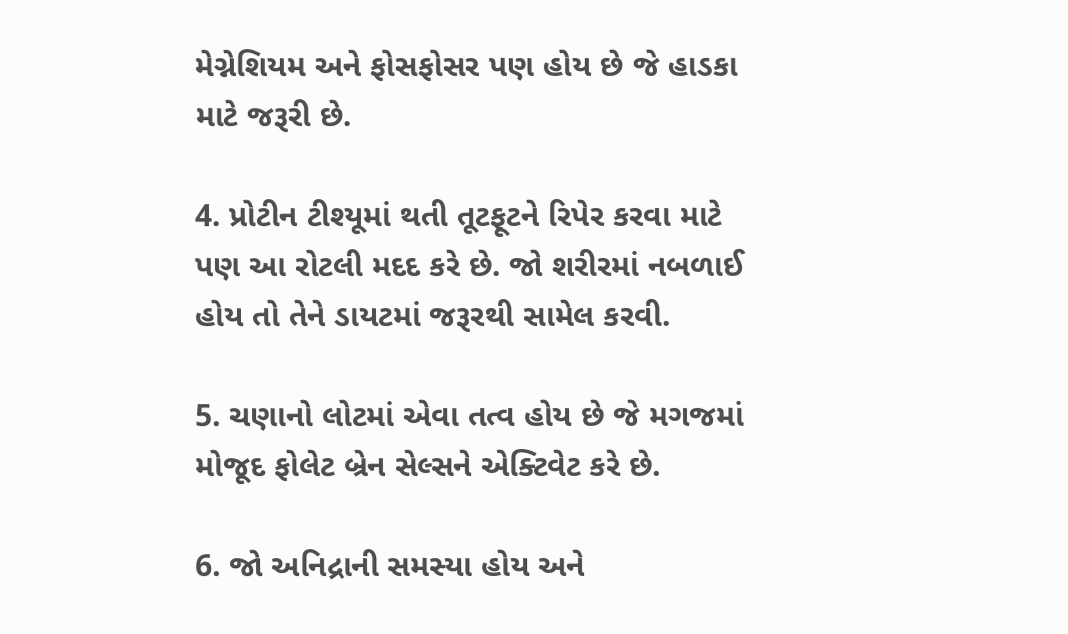મેગ્નેશિયમ અને ફોસફોસર પણ હોય છે જે હાડકા માટે જરૂરી છે.

4. પ્રોટીન ટીશ્યૂમાં થતી તૂટફૂટને રિપેર કરવા માટે પણ આ રોટલી મદદ કરે છે. જો શરીરમાં નબળાઈ હોય તો તેને ડાયટમાં જરૂરથી સામેલ કરવી.

5. ચણાનો લોટમાં એવા તત્વ હોય છે જે મગજમાં મોજૂદ ફોલેટ બ્રેન સેલ્સને એક્ટિવેટ કરે છે.

6. જો અનિદ્રાની સમસ્યા હોય અને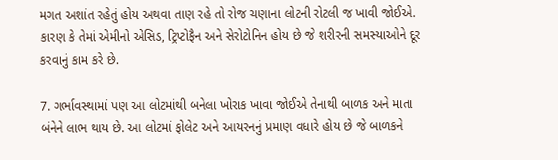મગત અશાંત રહેતું હોય અથવા તાણ રહે તો રોજ ચણાના લોટની રોટલી જ ખાવી જોઈએ. કારણ કે તેમાં એમીનો એસિડ, ટ્રિપ્ટોફૈન અને સેરોટોનિન હોય છે જે શરીરની સમસ્યાઓને દૂર કરવાનું કામ કરે છે.

7. ગર્ભાવસ્થામાં પણ આ લોટમાંથી બનેલા ખોરાક ખાવા જોઈએ તેનાથી બાળક અને માતા બંનેને લાભ થાય છે. આ લોટમાં ફોલેટ અને આયરનનું પ્રમાણ વધારે હોય છે જે બાળકને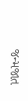જન્મજાત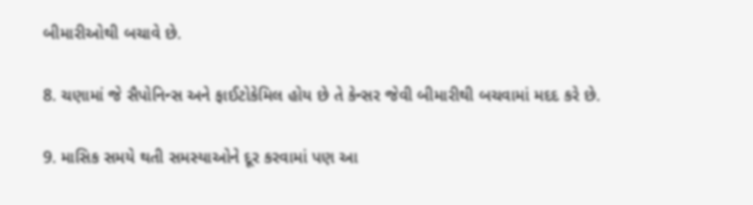બીમારીઓથી બચાવે છે.

8. ચણામાં જે સૈપોનિન્સ અને ફાઈટોકેમિલ હોય છે તે કેન્સર જેવી બીમારીથી બચવામાં મદદ કરે છે.

9. માસિક સમયે થતી સમસ્યાઓને દૂર કરવામાં પણ આ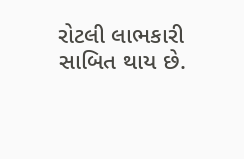રોટલી લાભકારી સાબિત થાય છે.